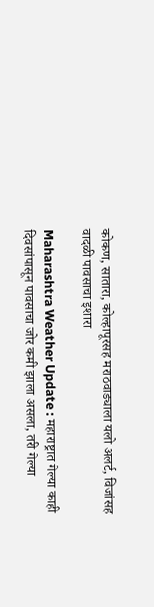कोकण, सातारा, कोल्हापूरसह मराठवाड्याला यलो अलर्ट, विजांसह वादळी पावसाचा इशारा

Maharashtra Weather Update : महाराष्ट्रात गेल्या काही दिवसांपासून पावसाचा जोर कमी झाला असला, तरी गेल्या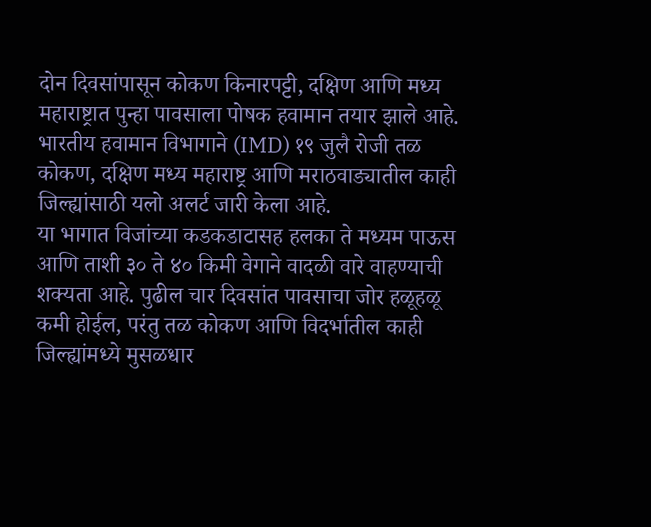दोन दिवसांपासून कोकण किनारपट्टी, दक्षिण आणि मध्य महाराष्ट्रात पुन्हा पावसाला पोषक हवामान तयार झाले आहे. भारतीय हवामान विभागाने (IMD) १९ जुलै रोजी तळ कोकण, दक्षिण मध्य महाराष्ट्र आणि मराठवाड्यातील काही जिल्ह्यांसाठी यलो अलर्ट जारी केला आहे.
या भागात विजांच्या कडकडाटासह हलका ते मध्यम पाऊस आणि ताशी ३० ते ४० किमी वेगाने वादळी वारे वाहण्याची शक्यता आहे. पुढील चार दिवसांत पावसाचा जोर हळूहळू कमी होईल, परंतु तळ कोकण आणि विदर्भातील काही जिल्ह्यांमध्ये मुसळधार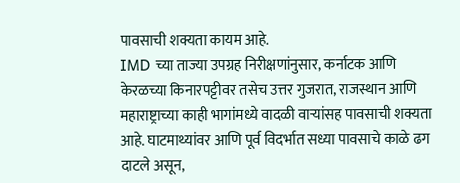पावसाची शक्यता कायम आहे.
IMD च्या ताज्या उपग्रह निरीक्षणांनुसार, कर्नाटक आणि केरळच्या किनारपट्टीवर तसेच उत्तर गुजरात, राजस्थान आणि महाराष्ट्राच्या काही भागांमध्ये वादळी वाऱ्यांसह पावसाची शक्यता आहे. घाटमाथ्यांवर आणि पूर्व विदर्भात सध्या पावसाचे काळे ढग दाटले असून,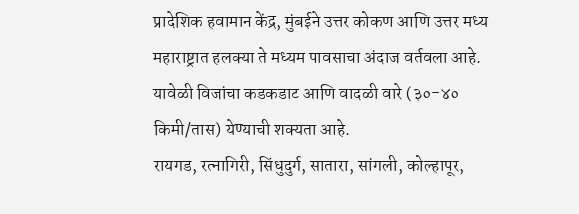प्रादेशिक हवामान केंद्र, मुंबईने उत्तर कोकण आणि उत्तर मध्य महाराष्ट्रात हलक्या ते मध्यम पावसाचा अंदाज वर्तवला आहे. यावेळी विजांचा कडकडाट आणि वादळी वारे (३०-४० किमी/तास) येण्याची शक्यता आहे.
रायगड, रत्नागिरी, सिंधुदुर्ग, सातारा, सांगली, कोल्हापूर,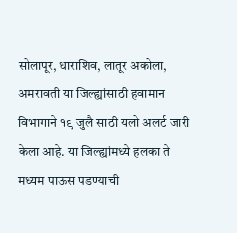सोलापूर, धाराशिव, लातूर अकोला, अमरावती या जिल्ह्यांसाठी हवामान विभागाने १९ जुलै साठी यलो अलर्ट जारी केला आहे. या जिल्ह्यांमध्ये हलका ते मध्यम पाऊस पडण्याची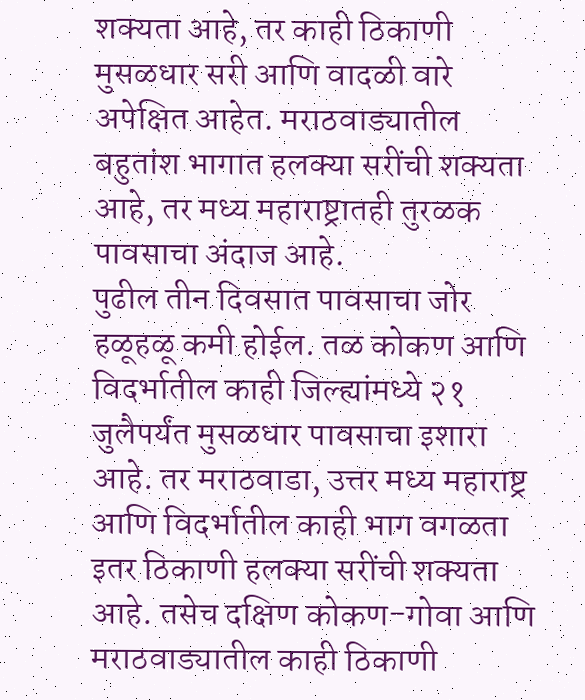शक्यता आहे, तर काही ठिकाणी मुसळधार सरी आणि वादळी वारे अपेक्षित आहेत. मराठवाड्यातील बहुतांश भागात हलक्या सरींची शक्यता आहे, तर मध्य महाराष्ट्रातही तुरळक पावसाचा अंदाज आहे.
पुढील तीन दिवसात पावसाचा जोर हळूहळू कमी होईल. तळ कोकण आणि विदर्भातील काही जिल्ह्यांमध्ये २१ जुलैपर्यंत मुसळधार पावसाचा इशारा आहे. तर मराठवाडा, उत्तर मध्य महाराष्ट्र आणि विदर्भातील काही भाग वगळता इतर ठिकाणी हलक्या सरींची शक्यता आहे. तसेच दक्षिण कोकण-गोवा आणि मराठवाड्यातील काही ठिकाणी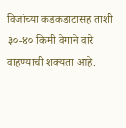विजांच्या कडकडाटासह ताशी ३०-४० किमी वेगाने वारे वाहण्याची शक्यता आहे.